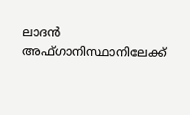ലാദന്‍ അഫ്ഗാനിസ്ഥാനിലേക്ക്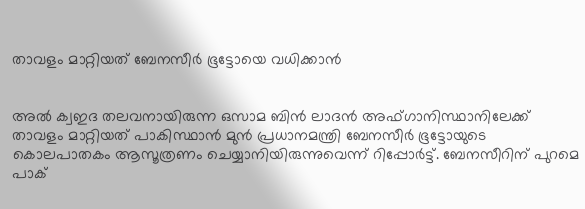താവളം മാറ്റിയത് ബേനസീര്‍ ഭൂട്ടോയെ വധിക്കാന്‍


അല്‍ ക്വഇദ തലവനായിരുന്ന ഒസാമ ബിന്‍ ലാദന്‍ അഫ്ഗാനിസ്ഥാനിലേക്ക് താവളം മാറ്റിയത് പാകിസ്ഥാന്‍ മുന്‍ പ്രധാനമന്ത്രി ബേനസീര്‍ ഭൂട്ടോയുടെ കൊലപാതകം ആസൂത്രണം ചെയ്യാനിയിരുന്നുവെന്ന് റിപ്പോര്‍ട്ട്. ബേനസീറിന് പുറമെ പാക്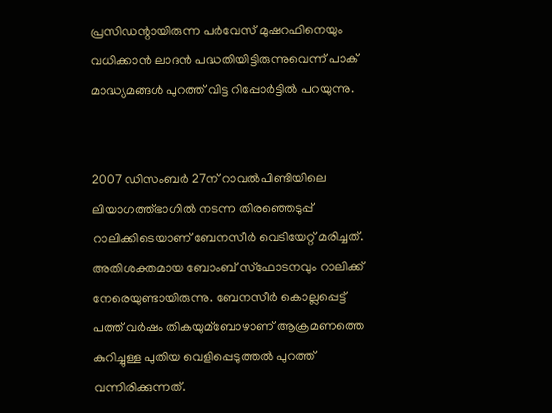പ്രസിഡന്റായിരുന്ന പര്‍വേസ് മുഷറഫിനെയും വധിക്കാന്‍ ലാദന്‍ പദ്ധതിയിട്ടിരുന്നുവെന്ന് പാക് മാദ്ധ്യമങ്ങള്‍ പുറത്ത് വിട്ട റിപ്പോര്‍ട്ടില്‍ പറയുന്നു.


2007 ഡിസംബര്‍ 27ന് റാവല്‍പിണ്ടിയിലെ ലിയാഗത്ത്ഭാഗില്‍ നടന്ന തിരഞ്ഞെടുപ്പ് റാലിക്കിടെയാണ് ബേനസീര്‍ വെടിയേറ്റ് മരിച്ചത്. അതിശക്തമായ ബോംബ് സ്ഫോടനവും റാലിക്ക് നേരെയുണ്ടായിരുന്നു. ബേനസീര്‍ കൊല്ലപ്പെട്ട് പത്ത് വര്‍ഷം തികയുമ്ബോഴാണ് ആക്രമണത്തെ കുറിച്ചുള്ള പുതിയ വെളിപ്പെടുത്തല്‍ പുറത്ത് വന്നിരിക്കുന്നത്.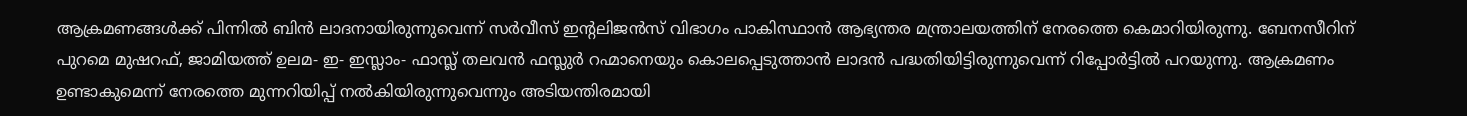ആക്രമണങ്ങള്‍ക്ക് പിന്നില്‍ ബിന്‍ ലാദനായിരുന്നുവെന്ന് സര്‍വീസ് ഇന്റലിജന്‍സ് വിഭാഗം പാകിസ്ഥാന്‍ ആഭ്യന്തര മന്ത്രാലയത്തിന് നേരത്തെ കെമാറിയിരുന്നു. ബേനസീറിന് പുറമെ മുഷറഫ്, ജാമിയത്ത് ഉലമ- ഇ- ഇസ്ലാം- ഫാസ്ല്‍ തലവന്‍ ഫസ്ലുര്‍ റഹ്മാനെയും കൊലപ്പെടുത്താന്‍ ലാദന്‍ പദ്ധതിയിട്ടിരുന്നുവെന്ന് റിപ്പോര്‍ട്ടില്‍ പറയുന്നു. ആക്രമണം ഉണ്ടാകുമെന്ന് നേരത്തെ മുന്നറിയിപ്പ് നല്‍കിയിരുന്നുവെന്നും അടിയന്തിരമായി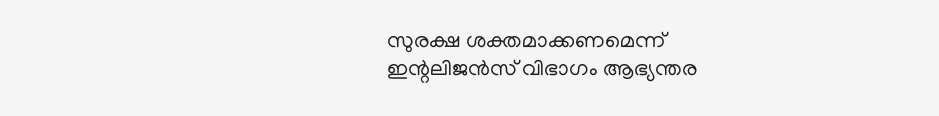സുരക്ഷ ശക്തമാക്കണമെന്ന് ഇന്റലിജന്‍സ് വിഭാഗം ആഭ്യന്തര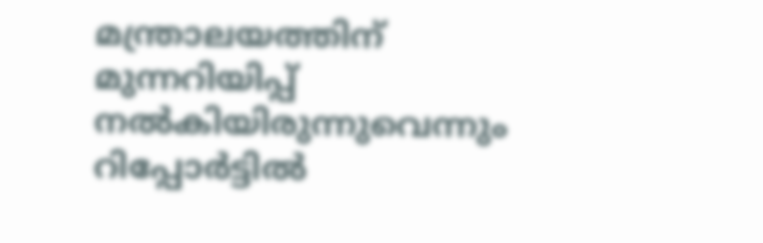മന്ത്രാലയത്തിന് മുന്നറിയിപ്പ് നല്‍കിയിരുന്നുവെന്നും റിപ്പോര്‍ട്ടില്‍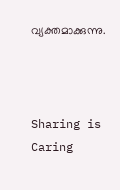വ്യക്തമാക്കുന്നു.



Sharing is Caring